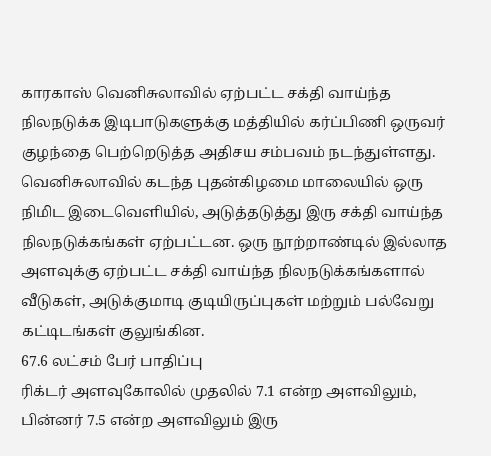காரகாஸ் வெனிசுலாவில் ஏற்பட்ட சக்தி வாய்ந்த நிலநடுக்க இடிபாடுகளுக்கு மத்தியில் கர்ப்பிணி ஒருவர் குழந்தை பெற்றெடுத்த அதிசய சம்பவம் நடந்துள்ளது.
வெனிசுலாவில் கடந்த புதன்கிழமை மாலையில் ஒரு நிமிட இடைவெளியில், அடுத்தடுத்து இரு சக்தி வாய்ந்த நிலநடுக்கங்கள் ஏற்பட்டன. ஒரு நூற்றாண்டில் இல்லாத அளவுக்கு ஏற்பட்ட சக்தி வாய்ந்த நிலநடுக்கங்களால் வீடுகள், அடுக்குமாடி குடியிருப்புகள் மற்றும் பல்வேறு கட்டிடங்கள் குலுங்கின.
67.6 லட்சம் பேர் பாதிப்பு
ரிக்டர் அளவுகோலில் முதலில் 7.1 என்ற அளவிலும், பின்னர் 7.5 என்ற அளவிலும் இரு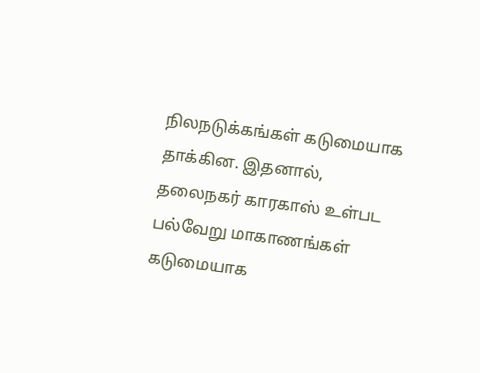நிலநடுக்கங்கள் கடுமையாக தாக்கின. இதனால், தலைநகர் காரகாஸ் உள்பட பல்வேறு மாகாணங்கள் கடுமையாக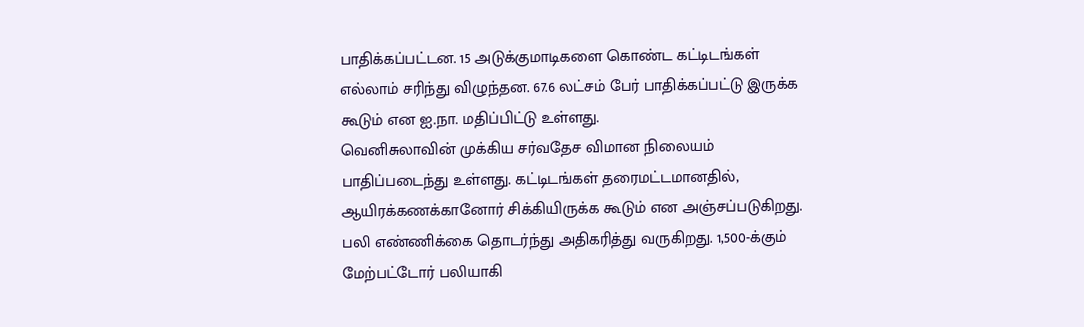பாதிக்கப்பட்டன. 15 அடுக்குமாடிகளை கொண்ட கட்டிடங்கள் எல்லாம் சரிந்து விழுந்தன. 67.6 லட்சம் பேர் பாதிக்கப்பட்டு இருக்க கூடும் என ஐ.நா. மதிப்பிட்டு உள்ளது.
வெனிசுலாவின் முக்கிய சர்வதேச விமான நிலையம் பாதிப்படைந்து உள்ளது. கட்டிடங்கள் தரைமட்டமானதில், ஆயிரக்கணக்கானோர் சிக்கியிருக்க கூடும் என அஞ்சப்படுகிறது. பலி எண்ணிக்கை தொடர்ந்து அதிகரித்து வருகிறது. 1,500-க்கும் மேற்பட்டோர் பலியாகி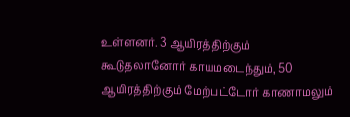உள்ளனர். 3 ஆயிரத்திற்கும் கூடுதலானோர் காயமடைந்தும், 50 ஆயிரத்திற்கும் மேற்பட்டோர் காணாமலும்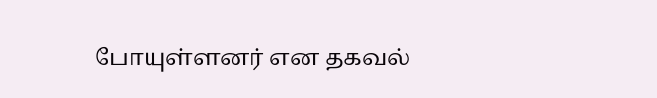போயுள்ளனர் என தகவல்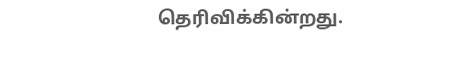தெரிவிக்கின்றது.